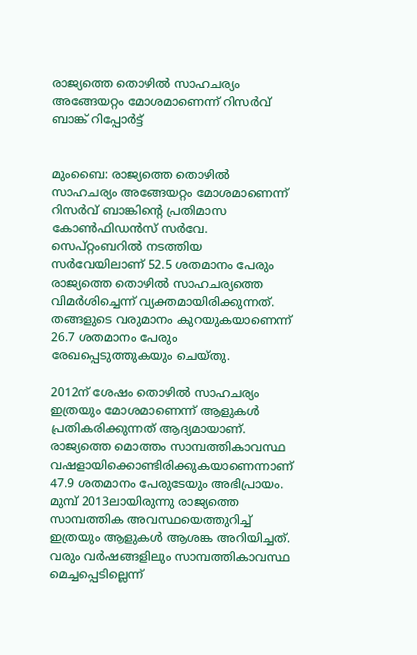രാജ്യത്തെ തൊഴിൽ സാഹചര്യം അങ്ങേയറ്റം മോശമാണെന്ന് റിസര്‍വ് ബാങ്ക് റിപ്പോര്‍ട്ട്


മുംബൈ: രാജ്യത്തെ തൊഴിൽ സാഹചര്യം അങ്ങേയറ്റം മോശമാണെന്ന് റിസർവ് ബാങ്കിന്റെ പ്രതിമാസ കോൺഫിഡൻസ് സർവേ. സെപ്റ്റംബറിൽ നടത്തിയ സർവേയിലാണ് 52.5 ശതമാനം പേരും രാജ്യത്തെ തൊഴിൽ സാഹചര്യത്തെ വിമർശിച്ചെന്ന് വ്യക്തമായിരിക്കുന്നത്. തങ്ങളുടെ വരുമാനം കുറയുകയാണെന്ന് 26.7 ശതമാനം പേരും രേഖപ്പെടുത്തുകയും ചെയ്തു.

2012ന് ശേഷം തൊഴിൽ സാഹചര്യം ഇത്രയും മോശമാണെന്ന് ആളുകൾ പ്രതികരിക്കുന്നത് ആദ്യമായാണ്. രാജ്യത്തെ മൊത്തം സാമ്പത്തികാവസ്ഥ വഷളായിക്കൊണ്ടിരിക്കുകയാണെന്നാണ് 47.9 ശതമാനം പേരുടേയും അഭിപ്രായം. മുമ്പ് 2013ലായിരുന്നു രാജ്യത്തെ സാമ്പത്തിക അവസ്ഥയെത്തുറിച്ച് ഇത്രയും ആളുകൾ ആശങ്ക അറിയിച്ചത്. വരും വർഷങ്ങളിലും സാമ്പത്തികാവസ്ഥ മെച്ചപ്പെടില്ലെന്ന്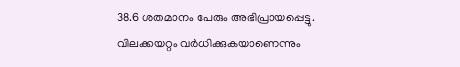38.6 ശതമാനം പേരും അഭിപ്രായപ്പെട്ടു. വിലക്കയറ്റം വർധിക്കുകയാണെന്നും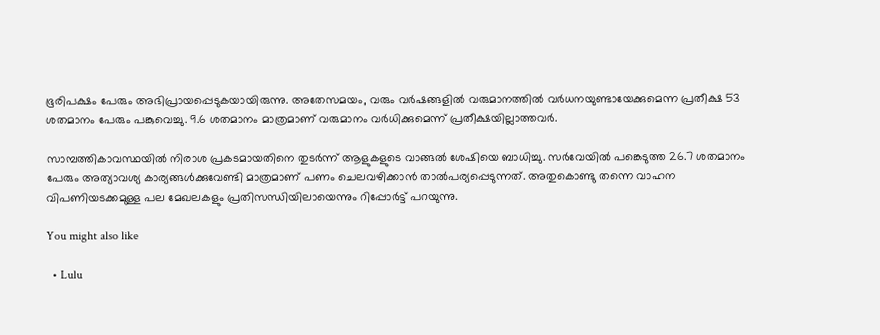ഭൂരിപക്ഷം പേരും അഭിപ്രായപ്പെടുകയായിരുന്നു. അതേസമയം, വരും വർഷങ്ങളിൽ വരുമാനത്തിൽ വർധനയുണ്ടായേക്കുമെന്ന പ്രതീക്ഷ 53 ശതമാനം പേരും പങ്കുവെച്ചു. 9.6 ശതമാനം മാത്രമാണ് വരുമാനം വർധിക്കുമെന്ന് പ്രതീക്ഷയില്ലാത്തവർ.

സാമ്പത്തികാവസ്ഥയിൽ നിരാശ പ്രകടമായതിനെ തുടർന്ന് ആളുകളുടെ വാങ്ങൽ ശേഷിയെ ബാധിച്ചു. സർവേയിൽ പങ്കെടുത്ത 26.7 ശതമാനം പേരും അത്യാവശ്യ കാര്യങ്ങൾക്കുവേണ്ടി മാത്രമാണ് പണം ചെലവഴിക്കാൻ താൽപര്യപ്പെടുന്നത്. അതുകൊണ്ടു തന്നെ വാഹന വിപണിയടക്കമുള്ള പല മേഖലകളും പ്രതിസന്ധിയിലായെന്നും റിപ്പോർട്ട് പറയുന്നു.

You might also like

  • Lulu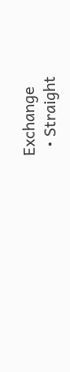Exchange
  • Straight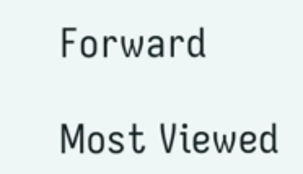Forward

Most Viewed